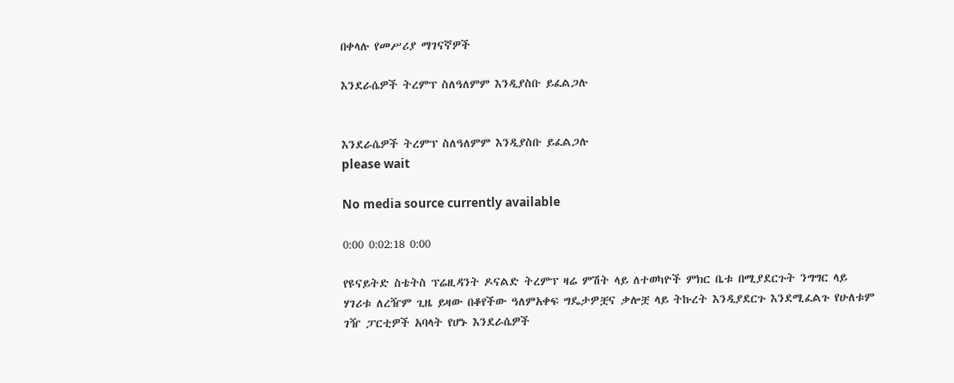በቀላሉ የመሥሪያ ማገናኛዎች

እንደራሴዎች ትረምፕ ስለዓለምም እንዲያስቡ ይፈልጋሉ


እንደራሴዎች ትረምፕ ስለዓለምም እንዲያስቡ ይፈልጋሉ
please wait

No media source currently available

0:00 0:02:18 0:00

የዩናይትድ ስቴትስ ፕሬዚዳንት ዶናልድ ትረምፕ ዛሬ ምሽት ላይ ለተወካዮች ምክር ቤቱ በሚያደርጉት ንግግር ላይ ሃገሪቱ ለረዥም ጊዜ ይዛው በቆየችው ዓለምአቀፍ ግዴታዎቿና ቃሎቿ ላይ ትኩረት እንዲያደርጉ እንደሚፈልጉ የሁለቱም ገዥ ፓርቲዎች አባላት የሆኑ እንደራሴዎች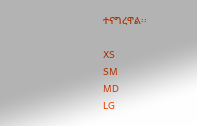ተናግረዋል፡፡

XS
SM
MD
LG